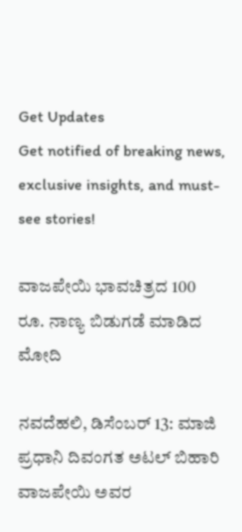Get Updates
Get notified of breaking news, exclusive insights, and must-see stories!

ವಾಜಪೇಯಿ ಭಾವಚಿತ್ರದ 100 ರೂ. ನಾಣ್ಯ ಬಿಡುಗಡೆ ಮಾಡಿದ ಮೋದಿ

ನವದೆಹಲಿ, ಡಿಸೆಂಬರ್ 13: ಮಾಜಿ ಪ್ರಧಾನಿ ದಿವಂಗತ ಅಟಲ್ ಬಿಹಾರಿ ವಾಜಪೇಯಿ ಅವರ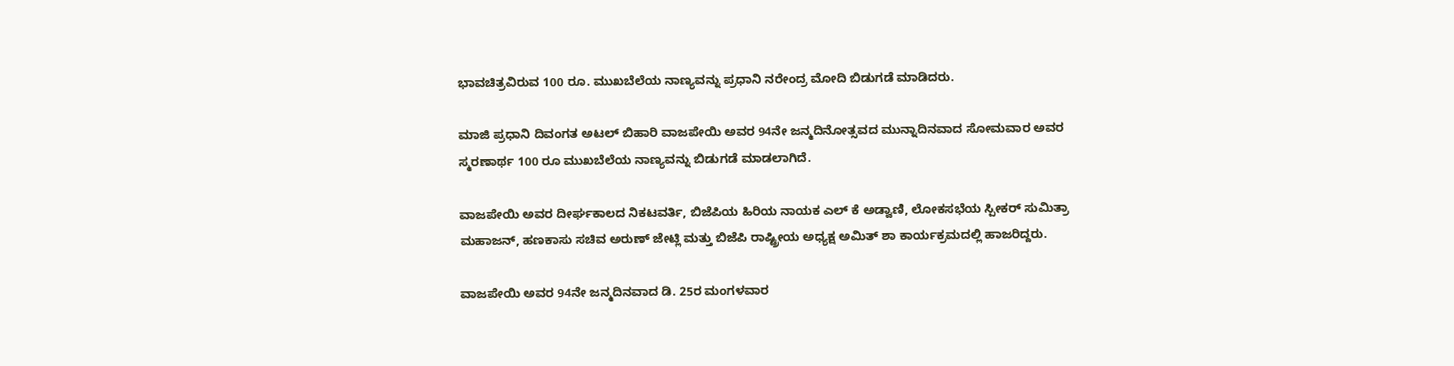ಭಾವಚಿತ್ರವಿರುವ 100 ರೂ. ಮುಖಬೆಲೆಯ ನಾಣ್ಯವನ್ನು ಪ್ರಧಾನಿ ನರೇಂದ್ರ ಮೋದಿ ಬಿಡುಗಡೆ ಮಾಡಿದರು.

ಮಾಜಿ ಪ್ರಧಾನಿ ದಿವಂಗತ ಅಟಲ್ ಬಿಹಾರಿ ವಾಜಪೇಯಿ ಅವರ 94ನೇ ಜನ್ಮದಿನೋತ್ಸವದ ಮುನ್ನಾದಿನವಾದ ಸೋಮವಾರ ಅವರ ಸ್ಮರಣಾರ್ಥ 100 ರೂ ಮುಖಬೆಲೆಯ ನಾಣ್ಯವನ್ನು ಬಿಡುಗಡೆ ಮಾಡಲಾಗಿದೆ.

ವಾಜಪೇಯಿ ಅವರ ದೀರ್ಘಕಾಲದ ನಿಕಟವರ್ತಿ, ಬಿಜೆಪಿಯ ಹಿರಿಯ ನಾಯಕ ಎಲ್ ಕೆ ಅಡ್ವಾಣಿ, ಲೋಕಸಭೆಯ ಸ್ಪೀಕರ್ ಸುಮಿತ್ರಾ ಮಹಾಜನ್, ಹಣಕಾಸು ಸಚಿವ ಅರುಣ್ ಜೇಟ್ಲಿ ಮತ್ತು ಬಿಜೆಪಿ ರಾಷ್ಟ್ರೀಯ ಅಧ್ಯಕ್ಷ ಅಮಿತ್ ಶಾ ಕಾರ್ಯಕ್ರಮದಲ್ಲಿ ಹಾಜರಿದ್ದರು.

ವಾಜಪೇಯಿ ಅವರ 94ನೇ ಜನ್ಮದಿನವಾದ ಡಿ. 25ರ ಮಂಗಳವಾರ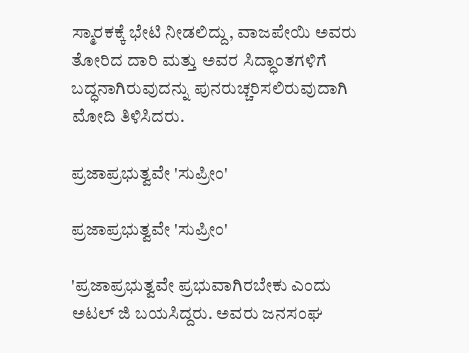ಸ್ಮಾರಕಕ್ಕೆ ಭೇಟಿ ನೀಡಲಿದ್ದು, ವಾಜಪೇಯಿ ಅವರು ತೋರಿದ ದಾರಿ ಮತ್ತು ಅವರ ಸಿದ್ಧಾಂತಗಳಿಗೆ ಬದ್ಧನಾಗಿರುವುದನ್ನು ಪುನರುಚ್ಚರಿಸಲಿರುವುದಾಗಿ ಮೋದಿ ತಿಳಿಸಿದರು.

ಪ್ರಜಾಪ್ರಭುತ್ವವೇ 'ಸುಪ್ರೀಂ'

ಪ್ರಜಾಪ್ರಭುತ್ವವೇ 'ಸುಪ್ರೀಂ'

'ಪ್ರಜಾಪ್ರಭುತ್ವವೇ ಪ್ರಭುವಾಗಿರಬೇಕು ಎಂದು ಅಟಲ್ ಜಿ ಬಯಸಿದ್ದರು. ಅವರು ಜನಸಂಘ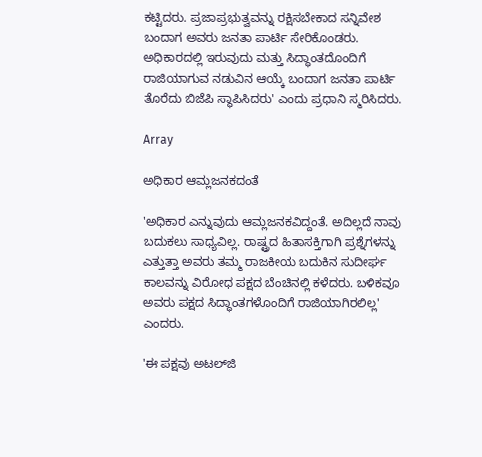ಕಟ್ಟಿದರು. ಪ್ರಜಾಪ್ರಭುತ್ವವನ್ನು ರಕ್ಷಿಸಬೇಕಾದ ಸನ್ನಿವೇಶ ಬಂದಾಗ ಅವರು ಜನತಾ ಪಾರ್ಟಿ ಸೇರಿಕೊಂಡರು. ಅಧಿಕಾರದಲ್ಲಿ ಇರುವುದು ಮತ್ತು ಸಿದ್ಧಾಂತದೊಂದಿಗೆ ರಾಜಿಯಾಗುವ ನಡುವಿನ ಆಯ್ಕೆ ಬಂದಾಗ ಜನತಾ ಪಾರ್ಟಿ ತೊರೆದು ಬಿಜೆಪಿ ಸ್ಥಾಪಿಸಿದರು' ಎಂದು ಪ್ರಧಾನಿ ಸ್ಮರಿಸಿದರು.

Array

ಅಧಿಕಾರ ಆಮ್ಲಜನಕದಂತೆ

'ಅಧಿಕಾರ ಎನ್ನುವುದು ಆಮ್ಲಜನಕವಿದ್ದಂತೆ. ಅದಿಲ್ಲದೆ ನಾವು ಬದುಕಲು ಸಾಧ್ಯವಿಲ್ಲ. ರಾಷ್ಟ್ರದ ಹಿತಾಸಕ್ತಿಗಾಗಿ ಪ್ರಶ್ನೆಗಳನ್ನು ಎತ್ತುತ್ತಾ ಅವರು ತಮ್ಮ ರಾಜಕೀಯ ಬದುಕಿನ ಸುದೀರ್ಘ ಕಾಲವನ್ನು ವಿರೋಧ ಪಕ್ಷದ ಬೆಂಚಿನಲ್ಲಿ ಕಳೆದರು. ಬಳಿಕವೂ ಅವರು ಪಕ್ಷದ ಸಿದ್ಧಾಂತಗಳೊಂದಿಗೆ ರಾಜಿಯಾಗಿರಲಿಲ್ಲ' ಎಂದರು.

'ಈ ಪಕ್ಷವು ಅಟಲ್‌ಜಿ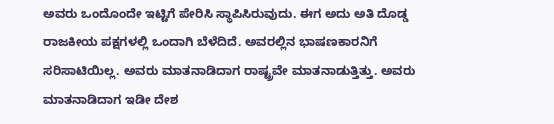ಅವರು ಒಂದೊಂದೇ ಇಟ್ಟಿಗೆ ಪೇರಿಸಿ ಸ್ಥಾಪಿಸಿರುವುದು. ಈಗ ಅದು ಅತಿ ದೊಡ್ಡ ರಾಜಕೀಯ ಪಕ್ಷಗಳಲ್ಲಿ ಒಂದಾಗಿ ಬೆಳೆದಿದೆ. ಅವರಲ್ಲಿನ ಭಾಷಣಕಾರನಿಗೆ ಸರಿಸಾಟಿಯಿಲ್ಲ. ಅವರು ಮಾತನಾಡಿದಾಗ ರಾಷ್ಟ್ರವೇ ಮಾತನಾಡುತ್ತಿತ್ತು. ಅವರು ಮಾತನಾಡಿದಾಗ ಇಡೀ ದೇಶ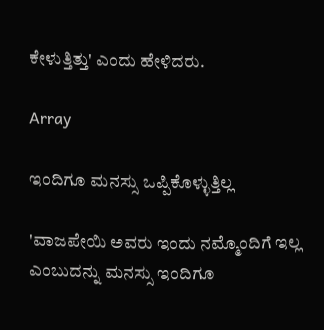ಕೇಳುತ್ತಿತ್ತು' ಎಂದು ಹೇಳಿದರು.

Array

ಇಂದಿಗೂ ಮನಸ್ಸು ಒಪ್ಪಿಕೊಳ್ಳುತ್ತಿಲ್ಲ

'ವಾಜಪೇಯಿ ಅವರು ಇಂದು ನಮ್ಮೊಂದಿಗೆ ಇಲ್ಲ ಎಂಬುದನ್ನು ಮನಸ್ಸು ಇಂದಿಗೂ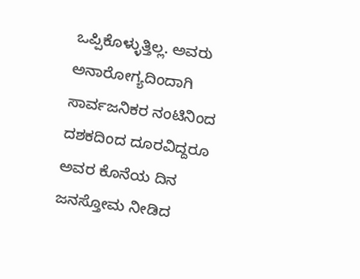ಒಪ್ಪಿಕೊಳ್ಳುತ್ತಿಲ್ಲ. ಅವರು ಅನಾರೋಗ್ಯದಿಂದಾಗಿ ಸಾರ್ವಜನಿಕರ ನಂಟಿನಿಂದ ದಶಕದಿಂದ ದೂರವಿದ್ದರೂ ಅವರ ಕೊನೆಯ ದಿನ ಜನಸ್ತೋಮ ನೀಡಿದ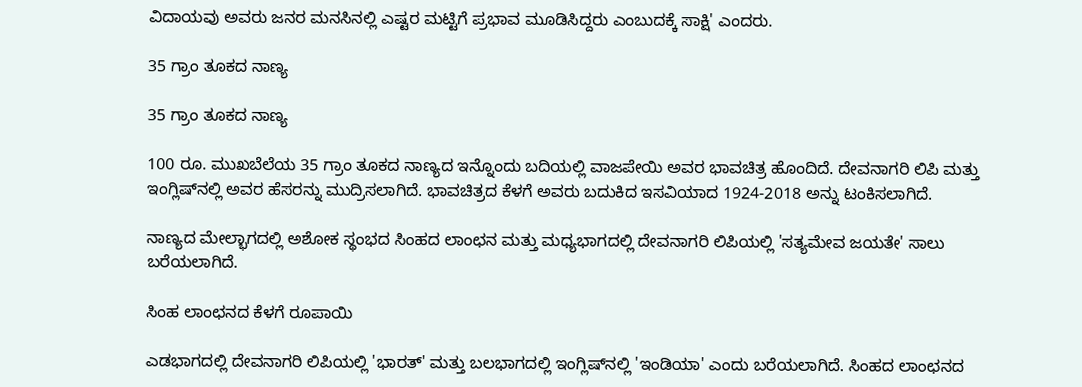ವಿದಾಯವು ಅವರು ಜನರ ಮನಸಿನಲ್ಲಿ ಎಷ್ಟರ ಮಟ್ಟಿಗೆ ಪ್ರಭಾವ ಮೂಡಿಸಿದ್ದರು ಎಂಬುದಕ್ಕೆ ಸಾಕ್ಷಿ' ಎಂದರು.

35 ಗ್ರಾಂ ತೂಕದ ನಾಣ್ಯ

35 ಗ್ರಾಂ ತೂಕದ ನಾಣ್ಯ

100 ರೂ. ಮುಖಬೆಲೆಯ 35 ಗ್ರಾಂ ತೂಕದ ನಾಣ್ಯದ ಇನ್ನೊಂದು ಬದಿಯಲ್ಲಿ ವಾಜಪೇಯಿ ಅವರ ಭಾವಚಿತ್ರ ಹೊಂದಿದೆ. ದೇವನಾಗರಿ ಲಿಪಿ ಮತ್ತು ಇಂಗ್ಲಿಷ್‌ನಲ್ಲಿ ಅವರ ಹೆಸರನ್ನು ಮುದ್ರಿಸಲಾಗಿದೆ. ಭಾವಚಿತ್ರದ ಕೆಳಗೆ ಅವರು ಬದುಕಿದ ಇಸವಿಯಾದ 1924-2018 ಅನ್ನು ಟಂಕಿಸಲಾಗಿದೆ.

ನಾಣ್ಯದ ಮೇಲ್ಭಾಗದಲ್ಲಿ ಅಶೋಕ ಸ್ಥಂಭದ ಸಿಂಹದ ಲಾಂಛನ ಮತ್ತು ಮಧ್ಯಭಾಗದಲ್ಲಿ ದೇವನಾಗರಿ ಲಿಪಿಯಲ್ಲಿ 'ಸತ್ಯಮೇವ ಜಯತೇ' ಸಾಲು ಬರೆಯಲಾಗಿದೆ.

ಸಿಂಹ ಲಾಂಛನದ ಕೆಳಗೆ ರೂಪಾಯಿ

ಎಡಭಾಗದಲ್ಲಿ ದೇವನಾಗರಿ ಲಿಪಿಯಲ್ಲಿ 'ಭಾರತ್' ಮತ್ತು ಬಲಭಾಗದಲ್ಲಿ ಇಂಗ್ಲಿಷ್‌ನಲ್ಲಿ 'ಇಂಡಿಯಾ' ಎಂದು ಬರೆಯಲಾಗಿದೆ. ಸಿಂಹದ ಲಾಂಛನದ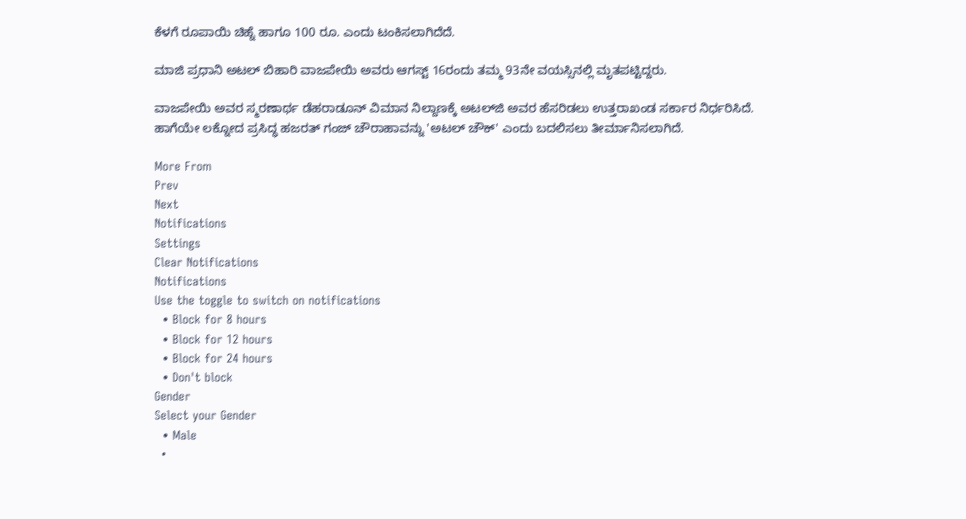ಕೆಳಗೆ ರೂಪಾಯಿ ಚಿಹ್ನೆ ಹಾಗೂ 100 ರೂ. ಎಂದು ಟಂಕಿಸಲಾಗಿದೆದೆ.

ಮಾಜಿ ಪ್ರಧಾನಿ ಅಟಲ್ ಬಿಹಾರಿ ವಾಜಪೇಯಿ ಅವರು ಆಗಸ್ಟ್ 16ರಂದು ತಮ್ಮ 93ನೇ ವಯಸ್ಸಿನಲ್ಲಿ ಮೃತಪಟ್ಟಿದ್ದರು.

ವಾಜಪೇಯಿ ಅವರ ಸ್ಮರಣಾರ್ಥ ಡೆಹರಾಡೂನ್ ವಿಮಾನ ನಿಲ್ದಾಣಕ್ಕೆ ಅಟಲ್‌ಜಿ ಅವರ ಹೆಸರಿಡಲು ಉತ್ತರಾಖಂಡ ಸರ್ಕಾರ ನಿರ್ಧರಿಸಿದೆ. ಹಾಗೆಯೇ ಲಕ್ನೋದ ಪ್ರಸಿದ್ಧ ಹಜರತ್ ಗಂಜ್ ಚೌರಾಹಾವನ್ನು 'ಅಟಲ್ ಚೌಕ್' ಎಂದು ಬದಲಿಸಲು ತೀರ್ಮಾನಿಸಲಾಗಿದೆ.

More From
Prev
Next
Notifications
Settings
Clear Notifications
Notifications
Use the toggle to switch on notifications
  • Block for 8 hours
  • Block for 12 hours
  • Block for 24 hours
  • Don't block
Gender
Select your Gender
  • Male
  •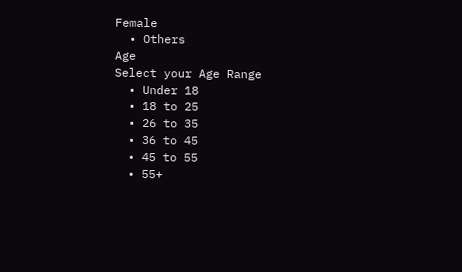Female
  • Others
Age
Select your Age Range
  • Under 18
  • 18 to 25
  • 26 to 35
  • 36 to 45
  • 45 to 55
  • 55+